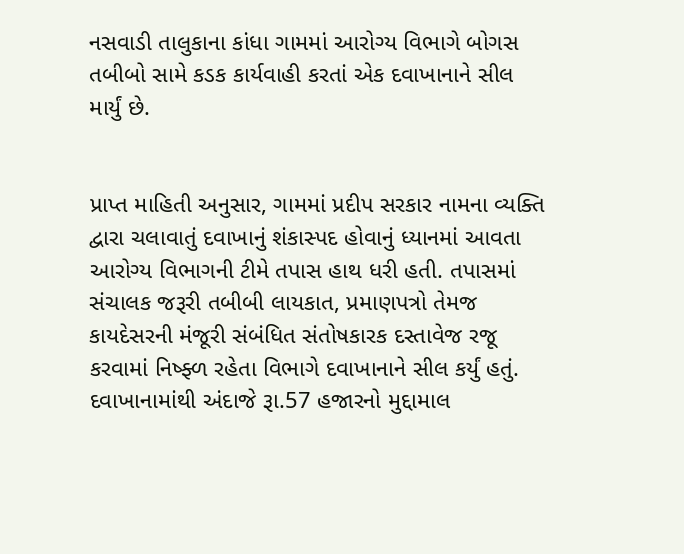નસવાડી તાલુકાના કાંધા ગામમાં આરોગ્ય વિભાગે બોગસ તબીબો સામે કડક કાર્યવાહી કરતાં એક દવાખાનાને સીલ માર્યું છે.


પ્રાપ્ત માહિતી અનુસાર, ગામમાં પ્રદીપ સરકાર નામના વ્યક્તિ દ્વારા ચલાવાતું દવાખાનું શંકાસ્પદ હોવાનું ધ્યાનમાં આવતા આરોગ્ય વિભાગની ટીમે તપાસ હાથ ધરી હતી. તપાસમાં સંચાલક જરૂરી તબીબી લાયકાત, પ્રમાણપત્રો તેમજ કાયદેસરની મંજૂરી સંબંધિત સંતોષકારક દસ્તાવેજ રજૂ કરવામાં નિષ્ફ્ળ રહેતા વિભાગે દવાખાનાને સીલ કર્યું હતું. દવાખાનામાંથી અંદાજે રૂા.57 હજારનો મુદ્દામાલ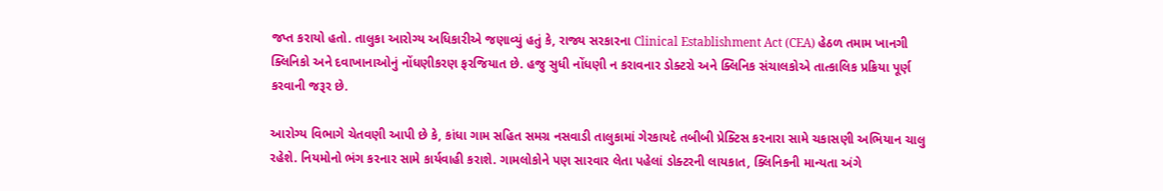જપ્ત કરાયો હતો. તાલુકા આરોગ્ય અધિકારીએ જણાવ્યું હતું કે, રાજ્ય સરકારના Clinical Establishment Act (CEA) હેઠળ તમામ ખાનગી ક્લિનિકો અને દવાખાનાઓનું નોંધણીકરણ ફરજિયાત છે. હજુ સુધી નોંધણી ન કરાવનાર ડોક્ટરો અને ક્લિનિક સંચાલકોએ તાત્કાલિક પ્રક્રિયા પૂર્ણ કરવાની જરૂર છે.

આરોગ્ય વિભાગે ચેતવણી આપી છે કે, કાંધા ગામ સહિત સમગ્ર નસવાડી તાલુકામાં ગેરકાયદે તબીબી પ્રેક્ટિસ કરનારા સામે ચકાસણી અભિયાન ચાલુ રહેશે. નિયમોનો ભંગ કરનાર સામે કાર્યવાહી કરાશે. ગામલોકોને પણ સારવાર લેતા પહેલાં ડોક્ટરની લાયકાત, ક્લિનિકની માન્યતા અંગે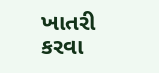ખાતરી કરવા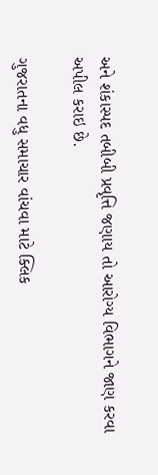અને શંકાસ્પદ તબીબી પ્રવૃત્તિ જણાય તો આરોગ્ય વિભાગને જાણ કરવા અપીલ કરાઇ છે.

ગુજરાતના વધુ સમાચાર વાંચવા માટે ક્લિક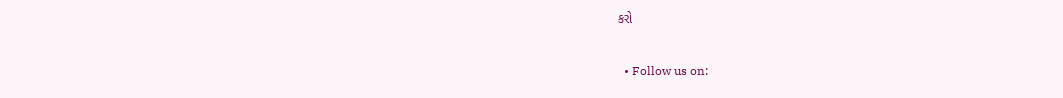કરો


  • Follow us on: